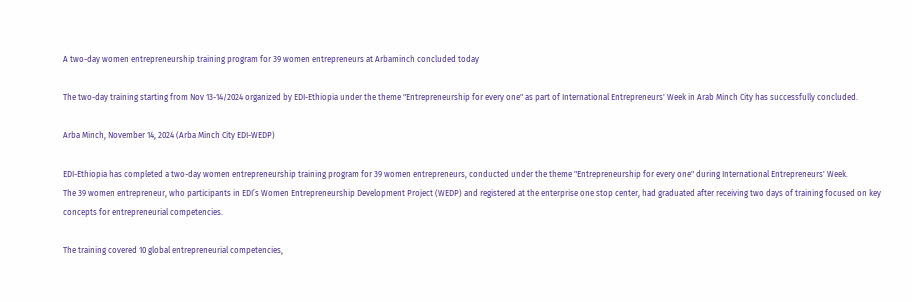A two-day women entrepreneurship training program for 39 women entrepreneurs at Arbaminch concluded today

The two-day training starting from Nov 13-14/2024 organized by EDI-Ethiopia under the theme "Entrepreneurship for every one" as part of International Entrepreneurs' Week in Arab Minch City has successfully concluded.

Arba Minch, November 14, 2024 (Arba Minch City EDI-WEDP)

EDI-Ethiopia has completed a two-day women entrepreneurship training program for 39 women entrepreneurs, conducted under the theme "Entrepreneurship for every one" during International Entrepreneurs' Week.
The 39 women entrepreneur, who participants in EDI’s Women Entrepreneurship Development Project (WEDP) and registered at the enterprise one stop center, had graduated after receiving two days of training focused on key concepts for entrepreneurial competencies.

The training covered 10 global entrepreneurial competencies,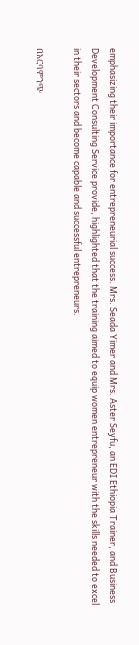emphasizing their importance for entrepreneurial success. Mrs. Seada Yimer and Mrs. Aster Seyfu, an EDI Ethiopia Trainer, and Business Development Consulting Service provide, highlighted that the training aimed to equip women entrepreneur with the skills needed to excel in their sectors and become capable and successful entrepreneurs.

በአርባምንጭ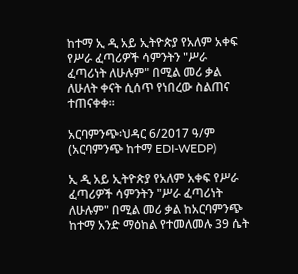ከተማ ኢ ዲ አይ ኢትዮጵያ የአለም አቀፍ የሥራ ፈጣሪዎች ሳምንትን "ሥራ ፈጣሪነት ለሁሉም" በሚል መሪ ቃል ለሁለት ቀናት ሲሰጥ የነበረው ስልጠና ተጠናቀቀ።

አርባምንጭ፡ህዳር 6/2017 ዓ/ም (አርባምንጭ ከተማ EDI-WEDP)

ኢ ዲ አይ ኢትዮጵያ የአለም አቀፍ የሥራ ፈጣሪዎች ሳምንትን "ሥራ ፈጣሪነት ለሁሉም" በሚል መሪ ቃል ከአርባምንጭ ከተማ አንድ ማዕከል የተመለመሉ 39 ሴት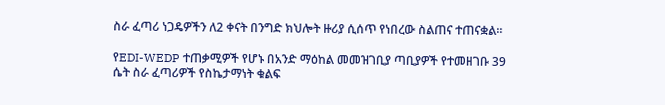ስራ ፈጣሪ ነጋዴዎችን ለ2 ቀናት በንግድ ክህሎት ዙሪያ ሲሰጥ የነበረው ስልጠና ተጠናቋል።

የEDI-WEDP ተጠቃሚዎች የሆኑ በአንድ ማዕከል መመዝገቢያ ጣቢያዎች የተመዘገቡ 39 ሴት ስራ ፈጣሪዎች የስኬታማነት ቁልፍ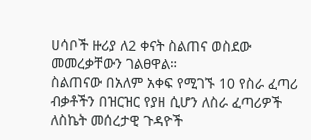ሀሳቦች ዙሪያ ለ2 ቀናት ስልጠና ወስደው መመረቃቸውን ገልፀዋል።
ስልጠናው በአለም አቀፍ የሚገኙ 10 የስራ ፈጣሪ ብቃቶችን በዝርዝር የያዘ ሲሆን ለስራ ፈጣሪዎች ለስኬት መሰረታዊ ጉዳዮች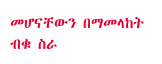መሆናቸውን በማመላከት ብቁ ስራ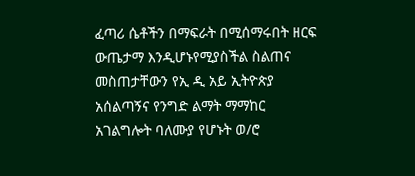ፈጣሪ ሴቶችን በማፍራት በሚሰማሩበት ዘርፍ ውጤታማ እንዲሆኑየሚያስችል ስልጠና መስጠታቸውን የኢ ዲ አይ ኢትዮጵያ አሰልጣኝና የንግድ ልማት ማማከር አገልግሎት ባለሙያ የሆኑት ወ/ሮ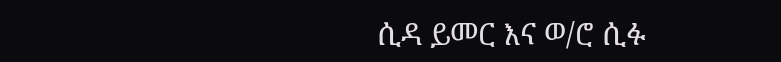ሲዳ ይመር እና ወ/ሮ ሲፉ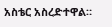አስቴር አስረድተዋል።